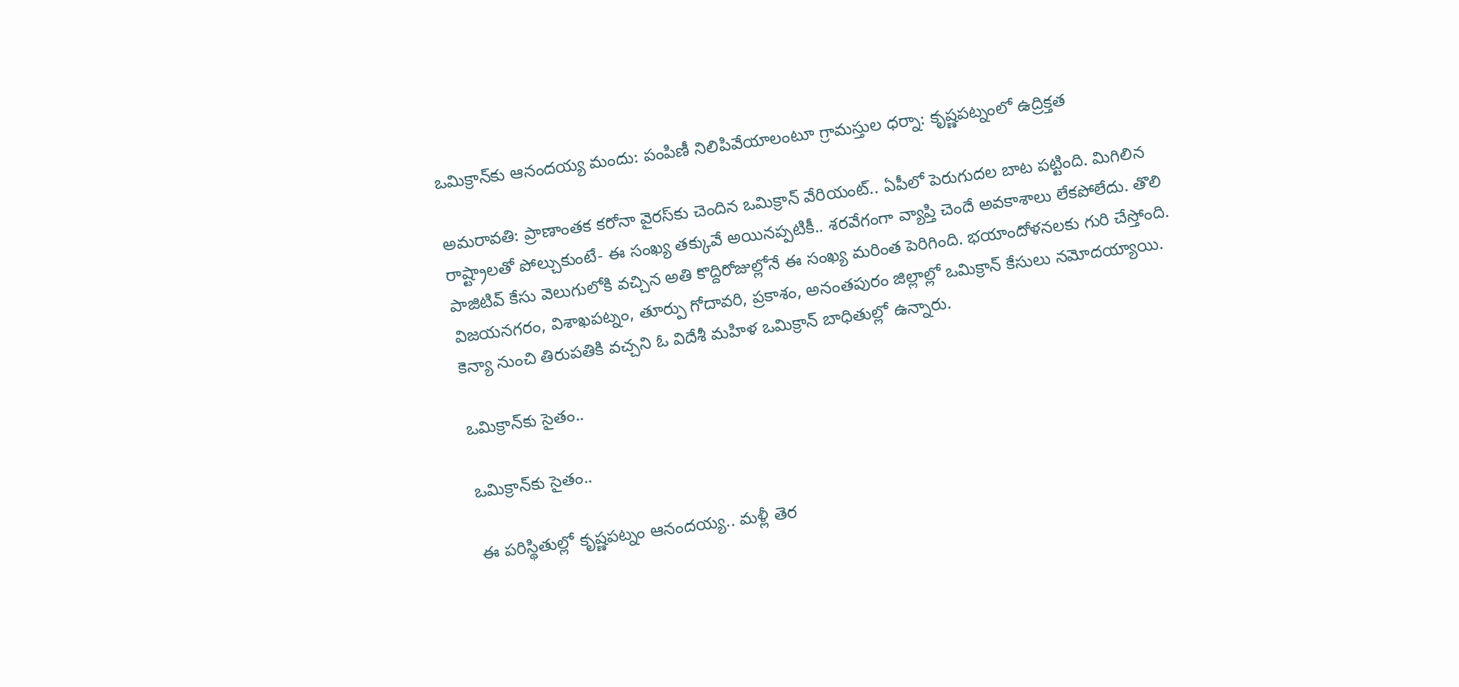ఒమిక్రాన్‌కు ఆనందయ్య మందు: పంపిణీ నిలిపివేయాలంటూ గ్రామస్తుల ధర్నా: కృష్ణపట్నంలో ఉద్రిక్తత

అమరావతి: ప్రాణాంతక కరోనా వైరస్‌కు చెందిన ఒమిక్రాన్ వేరియంట్.. ఏపీలో పెరుగుదల బాట పట్టింది. మిగిలిన రాష్ట్రాలతో పోల్చుకుంటే- ఈ సంఖ్య తక్కువే అయినప్పటికీ.. శరవేగంగా వ్యాప్తి చెందే అవకాశాలు లేకపోలేదు. తొలి పాజిటివ్ కేసు వెలుగులోకి వచ్చిన అతి కొద్దిరోజుల్లోనే ఈ సంఖ్య మరింత పెరిగింది. భయాందోళనలకు గురి చేస్తోంది. విజయనగరం, విశాఖపట్నం, తూర్పు గోదావరి, ప్రకాశం, అనంతపురం జిల్లాల్లో ఒమిక్రాన్ కేసులు నమోదయ్యాయి. కెన్యా నుంచి తిరుపతికి వచ్చని ఓ విదేశీ మహిళ ఒమిక్రాన్ బాధితుల్లో ఉన్నారు.

ఒమిక్రాన్‌కు సైతం..

ఒమిక్రాన్‌కు సైతం..

ఈ పరిస్థితుల్లో కృష్ణపట్నం ఆనందయ్య.. మళ్లీ తెర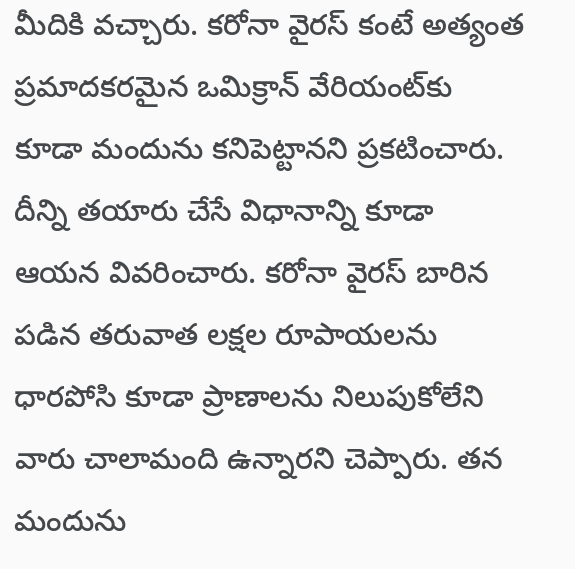మీదికి వచ్చారు. కరోనా వైరస్ కంటే అత్యంత ప్రమాదకరమైన ఒమిక్రాన్ వేరియంట్‌కు కూడా మందును కనిపెట్టానని ప్రకటించారు. దీన్ని తయారు చేసే విధానాన్ని కూడా ఆయన వివరించారు. కరోనా వైరస్ బారిన పడిన తరువాత లక్షల రూపాయలను ధారపోసి కూడా ప్రాణాలను నిలుపుకోలేని వారు చాలామంది ఉన్నారని చెప్పారు. తన మందును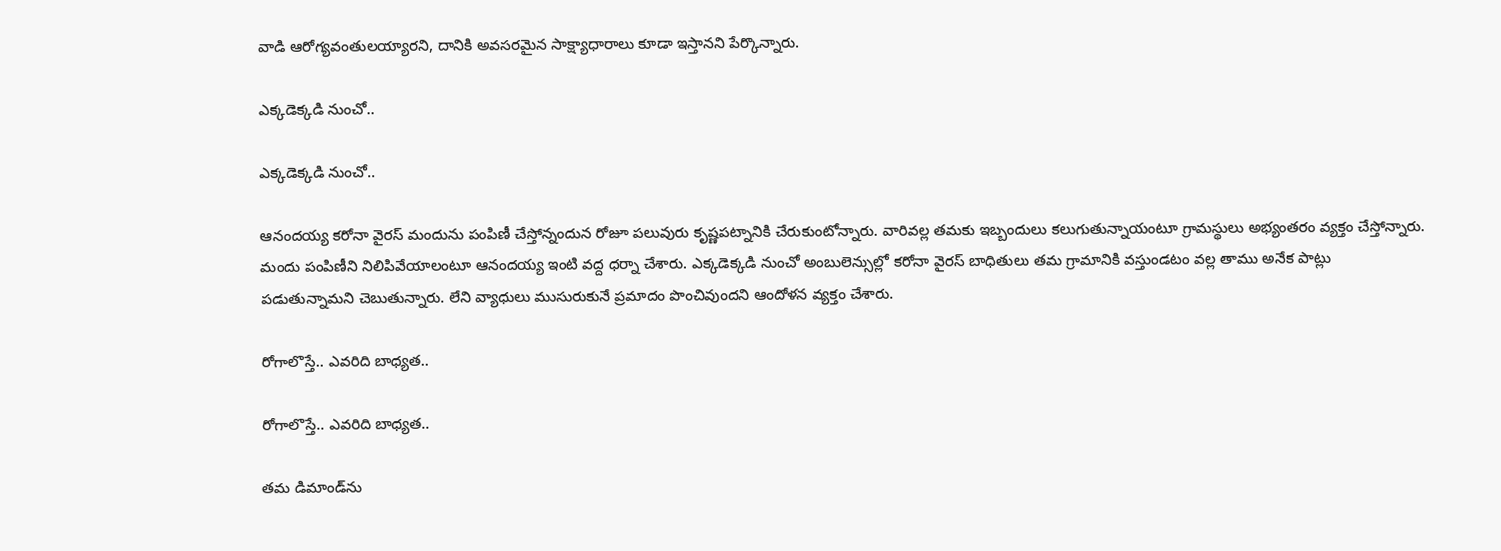వాడి ఆరోగ్యవంతులయ్యారని, దానికి అవసరమైన సాక్ష్యాధారాలు కూడా ఇస్తానని పేర్కొన్నారు.

ఎక్కడెక్కడి నుంచో..

ఎక్కడెక్కడి నుంచో..

ఆనందయ్య కరోనా వైరస్ మందును పంపిణీ చేస్తోన్నందున రోజూ పలువురు కృష్ణపట్నానికి చేరుకుంటోన్నారు. వారివల్ల తమకు ఇబ్బందులు కలుగుతున్నాయంటూ గ్రామస్థులు అభ్యంతరం వ్యక్తం చేస్తోన్నారు. మందు పంపిణీని నిలిపివేయాలంటూ ఆనందయ్య ఇంటి వద్ద ధర్నా చేశారు. ఎక్కడెక్కడి నుంచో అంబులెన్సుల్లో కరోనా వైరస్ బాధితులు తమ గ్రామానికి వస్తుండటం వల్ల తాము అనేక పాట్లు పడుతున్నామని చెబుతున్నారు. లేని వ్యాధులు ముసురుకునే ప్రమాదం పొంచివుందని ఆందోళన వ్యక్తం చేశారు.

రోగాలొస్తే.. ఎవరిది బాధ్యత..

రోగాలొస్తే.. ఎవరిది బాధ్యత..

తమ డిమాండ్‌ను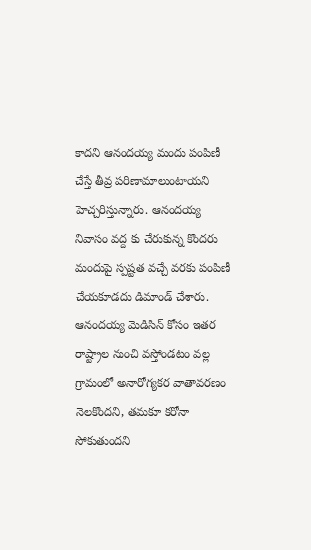కాదని ఆనందయ్య మందు పంపిణీ చేస్తే తీవ్ర పరిణామాలుంటాయని హెచ్చరిస్తున్నారు. ఆనందయ్య నివాసం వద్ద కు చేరుకున్న కొందరు మందుపై స్పష్టత వచ్చే వరకు పంపిణీ చేయకూడదు డిమాండ్ చేశారు. ఆనందయ్య మెడిసిన్ కోసం ఇతర రాష్ట్రాల నుంచి వస్తోండటం వల్ల గ్రామంలో అనారోగ్యకర వాతావరణం నెలకొందని, తమకూ కరోనా సోకుతుందని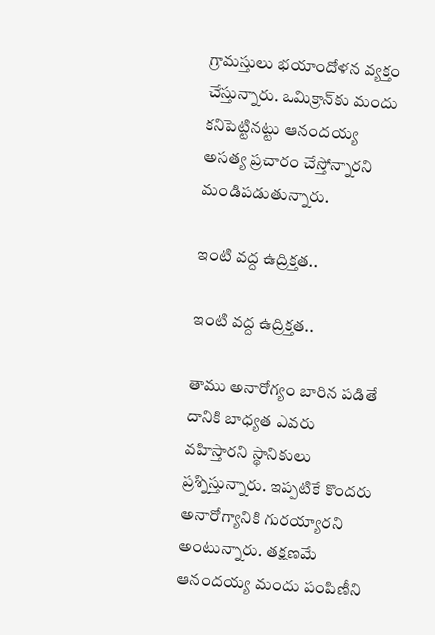గ్రామస్తులు భయాందోళన వ్యక్తం చేస్తున్నారు. ఒమిక్రాన్‌కు మందు కనిపెట్టినట్టు ఆనందయ్య అసత్య ప్రచారం చేస్తోన్నారని మండిపడుతున్నారు.

ఇంటి వద్ద ఉద్రిక్తత..

ఇంటి వద్ద ఉద్రిక్తత..

తాము అనారోగ్యం బారిన పడితే దానికి బాధ్యత ఎవరు వహిస్తారని స్థానికులు ప్రశ్నిస్తున్నారు. ఇప్పటికే కొందరు అనారోగ్యానికి గురయ్యారని అంటున్నారు. తక్షణమే ఆనందయ్య మందు పంపిణీని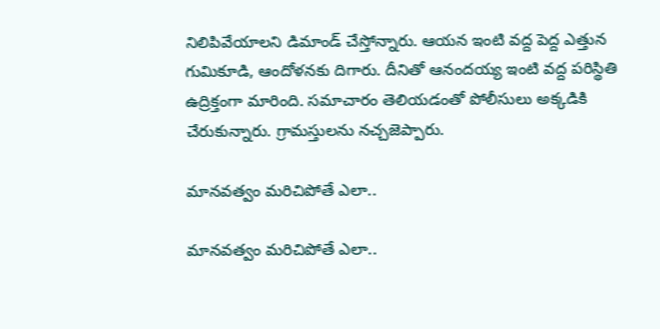నిలిపివేయాలని డిమాండ్ చేస్తోన్నారు. ఆయన ఇంటి వద్ద పెద్ద ఎత్తున గుమికూడి, ఆందోళనకు దిగారు. దీనితో ఆనందయ్య ఇంటి వద్ద పరిస్థితి ఉద్రిక్తంగా మారింది. సమాచారం తెలియడంతో పోలీసులు అక్కడికి చేరుకున్నారు. గ్రామస్తులను నచ్చజెప్పారు.

మానవత్వం మరిచిపోతే ఎలా..

మానవత్వం మరిచిపోతే ఎలా..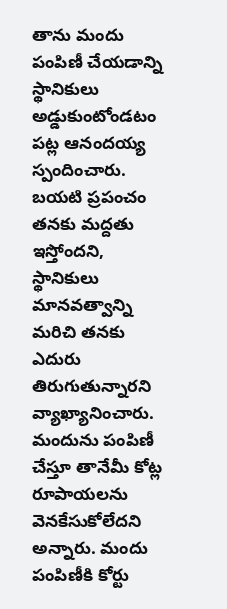తాను మందు పంపిణీ చేయడాన్ని స్థానికులు అడ్డుకుంటోండటం పట్ల ఆనందయ్య స్పందించారు. బయటి ప్రపంచం తనకు మద్దతు ఇస్తోందని, స్థానికులు మానవత్వాన్ని మరిచి తనకు ఎదురు తిరుగుతున్నారని వ్యాఖ్యానించారు. మందును పంపిణీ చేస్తూ తానేమీ కోట్ల రూపాయలను వెనకేసుకోలేదని అన్నారు. మందు పంపిణీకి కోర్టు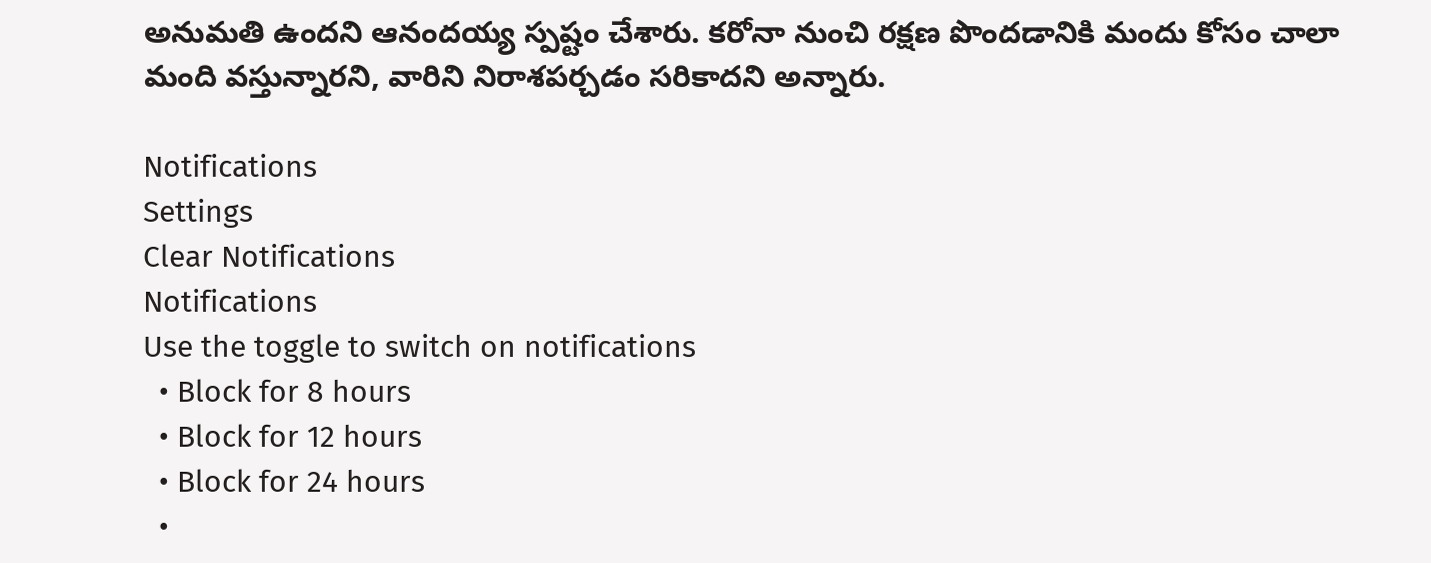అనుమతి ఉందని ఆనందయ్య స్పష్టం చేశారు. కరోనా నుంచి రక్షణ పొందడానికి మందు కోసం చాలా మంది వస్తున్నారని, వారిని నిరాశపర్చడం సరికాదని అన్నారు.

Notifications
Settings
Clear Notifications
Notifications
Use the toggle to switch on notifications
  • Block for 8 hours
  • Block for 12 hours
  • Block for 24 hours
  •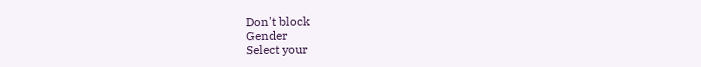Don't block
Gender
Select your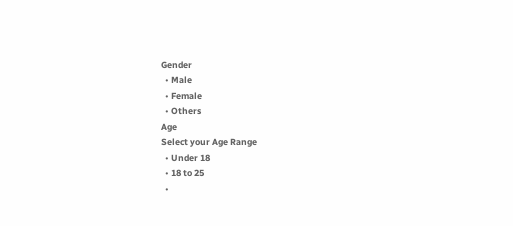Gender
  • Male
  • Female
  • Others
Age
Select your Age Range
  • Under 18
  • 18 to 25
  •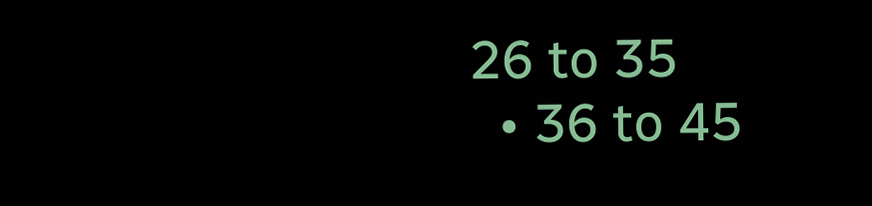26 to 35
  • 36 to 45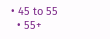• 45 to 55
  • 55+